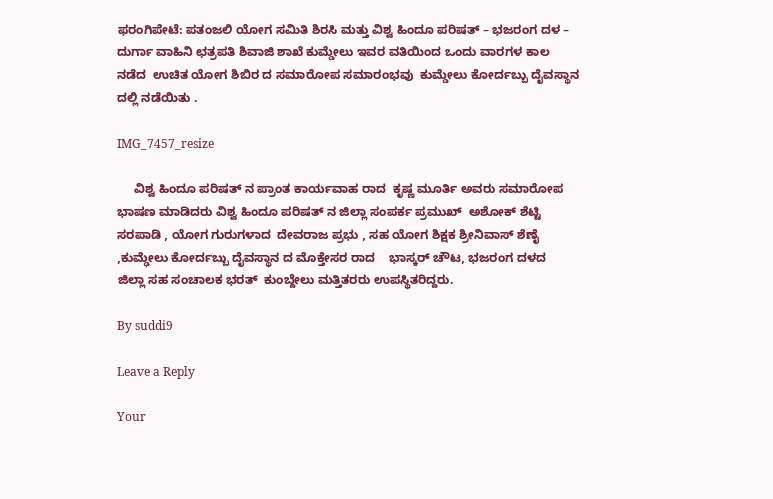ಫರಂಗಿಪೇಟೆ: ಪತಂಜಲಿ ಯೋಗ ಸಮಿತಿ ಶಿರಸಿ ಮತ್ತು ವಿಶ್ವ ಹಿಂದೂ ಪರಿಷತ್ – ಭಜರಂಗ ದಳ – ದುರ್ಗಾ ವಾಹಿನಿ ಛತ್ರಪತಿ ಶಿವಾಜಿ ಶಾಖೆ ಕುಮ್ಡೇಲು ಇವರ ವತಿಯಿಂದ ಒಂದು ವಾರಗಳ ಕಾಲ ನಡೆದ  ಉಚಿತ ಯೋಗ ಶಿಬಿರ ದ ಸಮಾರೋಪ ಸಮಾರಂಭವು  ಕುಮ್ಡೇಲು ಕೋರ್ದಬ್ಬು ದೈವಸ್ಥಾನ ದಲ್ಲಿ ನಡೆಯಿತು .

IMG_7457_resize

     ವಿಶ್ವ ಹಿಂದೂ ಪರಿಷತ್ ನ ಪ್ರಾಂತ ಕಾರ್ಯವಾಹ ರಾದ  ಕೃಷ್ಣ ಮೂರ್ತಿ ಅವರು ಸಮಾರೋಪ ಭಾಷಣ ಮಾಡಿದರು ವಿಶ್ವ ಹಿಂದೂ ಪರಿಷತ್ ನ ಜಿಲ್ಲಾ ಸಂಪರ್ಕ ಪ್ರಮುಖ್  ಅಶೋಕ್ ಶೆಟ್ಟಿ ಸರಪಾಡಿ , ಯೋಗ ಗುರುಗಳಾದ  ದೇವರಾಜ ಪ್ರಭು , ಸಹ ಯೋಗ ಶಿಕ್ಷಕ ಶ್ರೀನಿವಾಸ್ ಶೆಣೈ ,ಕುಮ್ಢೇಲು ಕೋರ್ದಬ್ಬು ದೈವಸ್ಥಾನ ದ ಮೊಕ್ತೇಸರ ರಾದ    ಭಾಸ್ಕರ್ ಚೌಟ, ಭಜರಂಗ ದಳದ  ಜಿಲ್ಲಾ ಸಹ ಸಂಚಾಲಕ ಭರತ್  ಕುಂಬ್ದೇಲು ಮತ್ತಿತರರು ಉಪಸ್ಥಿತರಿದ್ದರು.

By suddi9

Leave a Reply

Your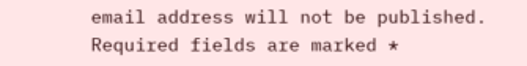email address will not be published. Required fields are marked *